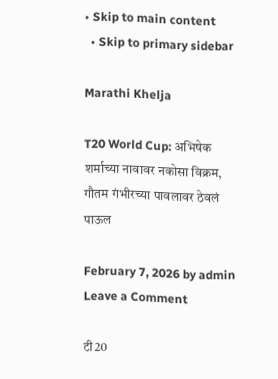• Skip to main content
  • Skip to primary sidebar

Marathi Khelja

T20 World Cup: अभिषेक शर्माच्या नावावर नकोसा विक्रम, गौतम गंभीरच्या पावलावर ठेवलं पाऊल

February 7, 2026 by admin Leave a Comment

टी20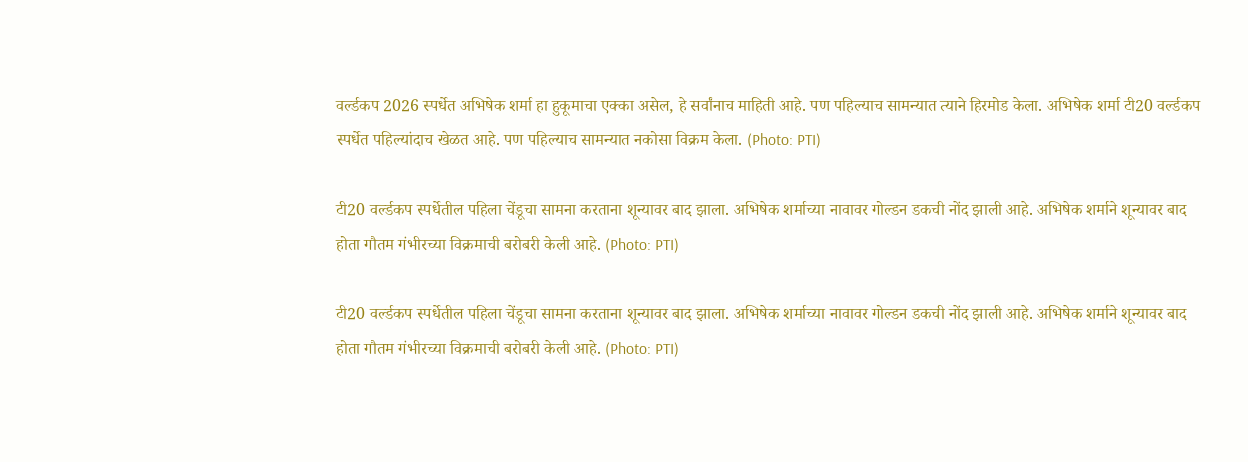वर्ल्डकप 2026 स्पर्धेत अभिषेक शर्मा हा हुकूमाचा एक्का असेल, हे सर्वांनाच माहिती आहे. पण पहिल्याच सामन्यात त्याने हिरमोड केला. अभिषेक शर्मा टी20 वर्ल्डकप स्पर्धेत पहिल्यांदाच खेळत आहे. पण पहिल्याच सामन्यात नकोसा विक्रम केला. (Photo: PTI)

टी20 वर्ल्डकप स्पर्धेतील पहिला चेंडूचा सामना करताना शून्यावर बाद झाला. अभिषेक शर्माच्या नावावर गोल्डन डकची नोंद झाली आहे. अभिषेक शर्माने शून्यावर बाद होता गौतम गंभीरच्या विक्रमाची बरोबरी केली आहे. (Photo: PTI)

टी20 वर्ल्डकप स्पर्धेतील पहिला चेंडूचा सामना करताना शून्यावर बाद झाला. अभिषेक शर्माच्या नावावर गोल्डन डकची नोंद झाली आहे. अभिषेक शर्माने शून्यावर बाद होता गौतम गंभीरच्या विक्रमाची बरोबरी केली आहे. (Photo: PTI)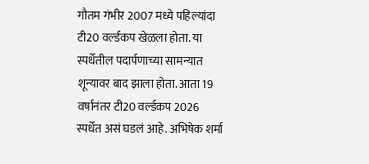गौतम गंभीर 2007 मध्ये पहिल्यांदा टी20 वर्ल्डकप खेळला होता. या स्पर्धेतील पदार्पणाच्या सामन्यात शून्यावर बाद झाला होता. आता 19 वर्षानंतर टी20 वर्ल्डकप 2026 स्पर्धेत असं घडलं आहे. अभिषेक शर्मा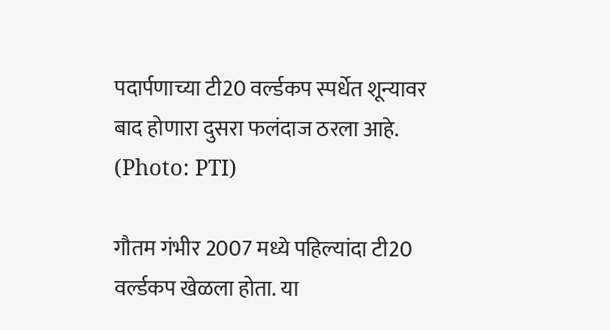पदार्पणाच्या टी20 वर्ल्डकप स्पर्धेत शून्यावर बाद होणारा दुसरा फलंदाज ठरला आहे. (Photo: PTI)

गौतम गंभीर 2007 मध्ये पहिल्यांदा टी20 वर्ल्डकप खेळला होता. या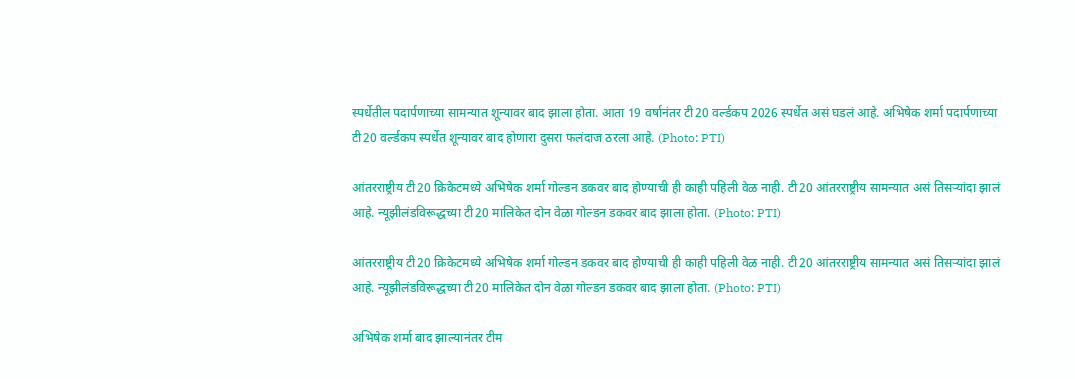स्पर्धेतील पदार्पणाच्या सामन्यात शून्यावर बाद झाला होता. आता 19 वर्षानंतर टी20 वर्ल्डकप 2026 स्पर्धेत असं घडलं आहे. अभिषेक शर्मा पदार्पणाच्या टी20 वर्ल्डकप स्पर्धेत शून्यावर बाद होणारा दुसरा फलंदाज ठरला आहे. (Photo: PTI)

आंतरराष्ट्रीय टी20 क्रिकेटमध्ये अभिषेक शर्मा गोल्डन डकवर बाद होण्याची ही काही पहिली वेळ नाही. टी20 आंतरराष्ट्रीय सामन्यात असं तिसऱ्यांदा झालं आहे. न्यूझीलंडविरूद्धच्या टी20 मालिकेत दोन वेळा गोल्डन डकवर बाद झाला होता. (Photo: PTI)

आंतरराष्ट्रीय टी20 क्रिकेटमध्ये अभिषेक शर्मा गोल्डन डकवर बाद होण्याची ही काही पहिली वेळ नाही. टी20 आंतरराष्ट्रीय सामन्यात असं तिसऱ्यांदा झालं आहे. न्यूझीलंडविरूद्धच्या टी20 मालिकेत दोन वेळा गोल्डन डकवर बाद झाला होता. (Photo: PTI)

अभिषेक शर्मा बाद झाल्यानंतर टीम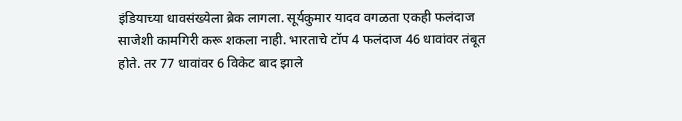इंडियाच्या धावसंख्येला ब्रेक लागला. सूर्यकुमार यादव वगळता एकही फलंदाज साजेशी कामगिरी करू शकला नाही. भारताचे टॉप 4 फलंदाज 46 धावांवर तंबूत होते. तर 77 धावांवर 6 विकेट बाद झाले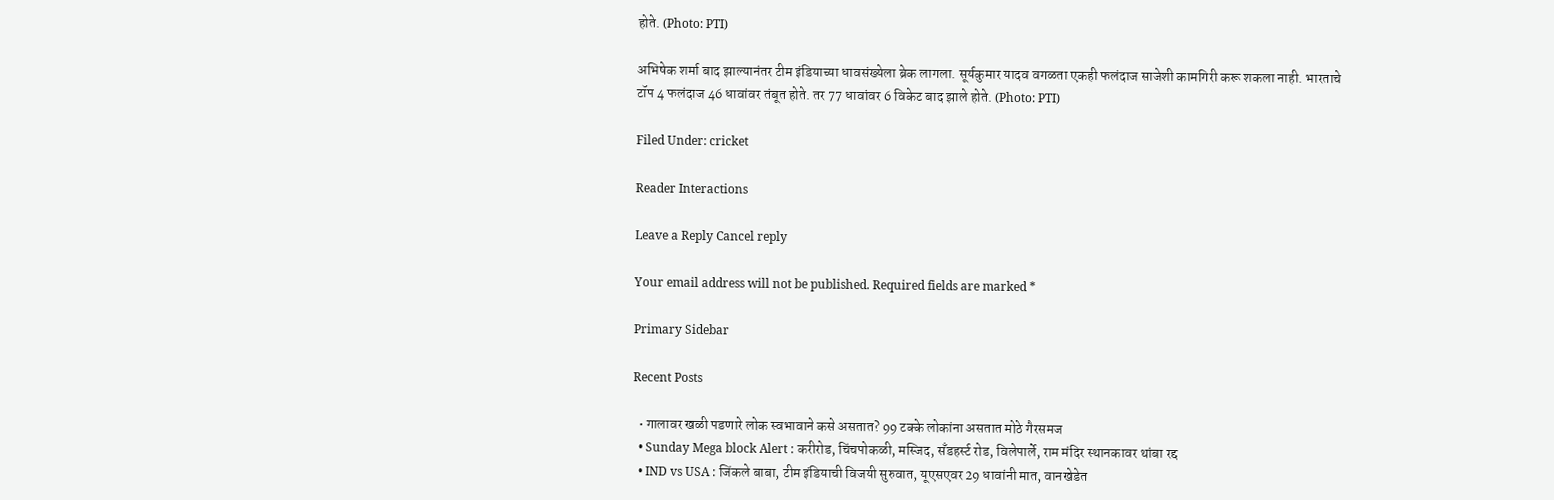होते. (Photo: PTI)

अभिषेक शर्मा बाद झाल्यानंतर टीम इंडियाच्या धावसंख्येला ब्रेक लागला. सूर्यकुमार यादव वगळता एकही फलंदाज साजेशी कामगिरी करू शकला नाही. भारताचे टॉप 4 फलंदाज 46 धावांवर तंबूत होते. तर 77 धावांवर 6 विकेट बाद झाले होते. (Photo: PTI)

Filed Under: cricket

Reader Interactions

Leave a Reply Cancel reply

Your email address will not be published. Required fields are marked *

Primary Sidebar

Recent Posts

  • गालावर खळी पडणारे लोक स्वभावाने कसे असतात? 99 टक्के लोकांना असतात मोठे गैरसमज
  • Sunday Mega block Alert : करीरोड, चिंचपोकळी, मस्जिद, सँडहर्स्ट रोड, विलेपार्ले, राम मंदिर स्थानकावर थांबा रद्द
  • IND vs USA : जिंकले बाबा, टीम इंडियाची विजयी सुरुवात, यूएसएवर 29 धावांनी मात, वानखेडेत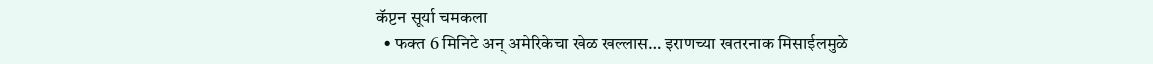कॅप्टन सूर्या चमकला
  • फक्त 6 मिनिटे अन् अमेरिकेचा खेळ खल्लास… इराणच्या खतरनाक मिसाईलमुळे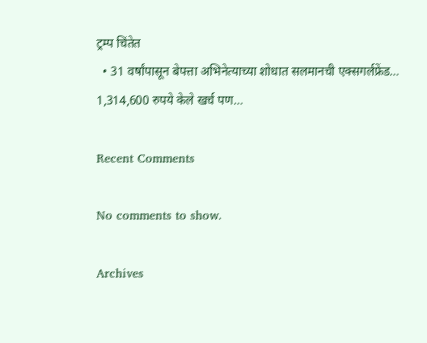ट्रम्प चिंतेत
  • 31 वर्षांपासून बेपत्ता अभिनेत्याच्या शोधात सलमानची एक्सगर्लफ्रेंड… 1,314,600 रुपये केले खर्च पण…

Recent Comments

No comments to show.

Archives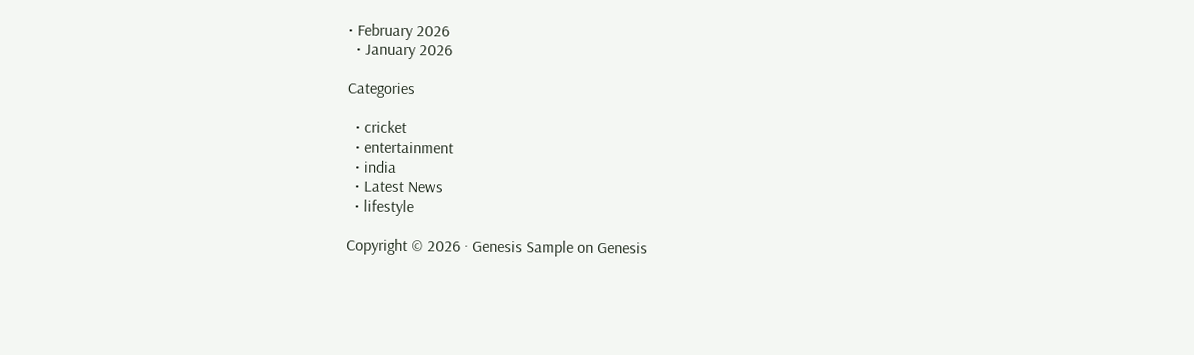• February 2026
  • January 2026

Categories

  • cricket
  • entertainment
  • india
  • Latest News
  • lifestyle

Copyright © 2026 · Genesis Sample on Genesis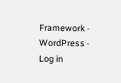Framework · WordPress · Log in